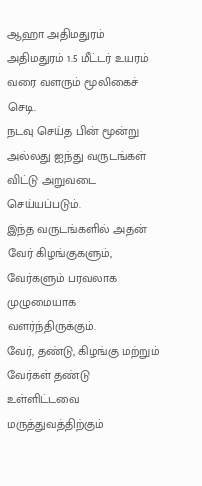ஆஹா அதிமதுரம்
அதிமதுரம் 1.5 மீட்டர் உயரம் வரை வளரும் மூலிகைச் செடி.
நடவு செய்த பின் மூன்று அல்லது ஐந்து வருடங்கள் விட்டு அறுவடை செய்யப்படும்.
இந்த வருடங்களில் அதன் வேர் கிழங்குகளும், வேர்களும் பரவலாக முழுமையாக வளர்ந்திருக்கும்.
வேர், தண்டு, கிழங்கு மற்றும் வேர்கள் தண்டு உள்ளிட்டவை மருத்துவத்திற்கும்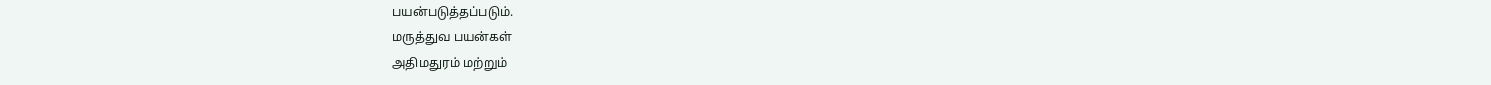பயன்படுத்தப்படும்.
மருத்துவ பயன்கள்
அதிமதுரம் மற்றும்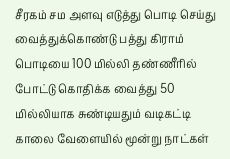சீரகம் சம அளவு எடுத்து பொடி செய்து வைத்துக்கொண்டு பத்து கிராம் பொடியை 100 மில்லி தண்ணீரில் போட்டு கொதிக்க வைத்து 50 மில்லியாக சுண்டியதும் வடிகட்டி காலை வேளையில் மூன்று நாட்கள்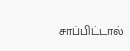சாப்பிட்டால்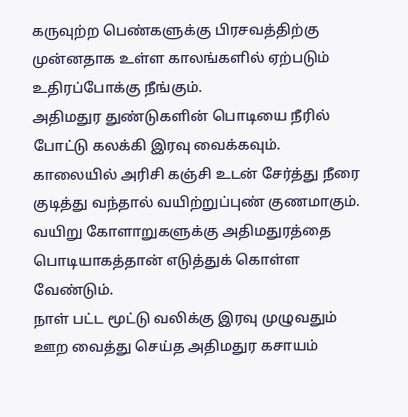கருவுற்ற பெண்களுக்கு பிரசவத்திற்கு முன்னதாக உள்ள காலங்களில் ஏற்படும் உதிரப்போக்கு நீங்கும்.
அதிமதுர துண்டுகளின் பொடியை நீரில் போட்டு கலக்கி இரவு வைக்கவும்.
காலையில் அரிசி கஞ்சி உடன் சேர்த்து நீரை குடித்து வந்தால் வயிற்றுப்புண் குணமாகும்.
வயிறு கோளாறுகளுக்கு அதிமதுரத்தை பொடியாகத்தான் எடுத்துக் கொள்ள வேண்டும்.
நாள் பட்ட மூட்டு வலிக்கு இரவு முழுவதும் ஊற வைத்து செய்த அதிமதுர கசாயம்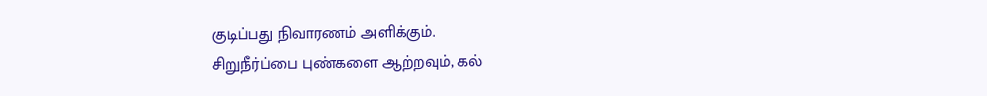குடிப்பது நிவாரணம் அளிக்கும்.
சிறுநீர்ப்பை புண்களை ஆற்றவும், கல்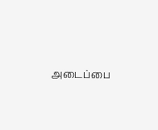அடைப்பை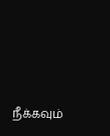நீக்கவும்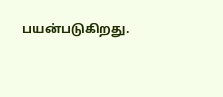பயன்படுகிறது.